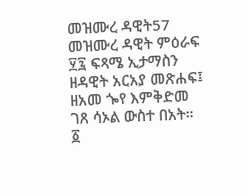መዝሙረ ዳዊት57
መዝሙረ ዳዊት ምዕራፍ ፶፯ ፍጻሜ ኢታማስን ዘዳዊት አርአያ መጽሐፍ፤ ዘአመ ጐየ እምቅድመ ገጸ ሳኦል ውስተ በአት።
፩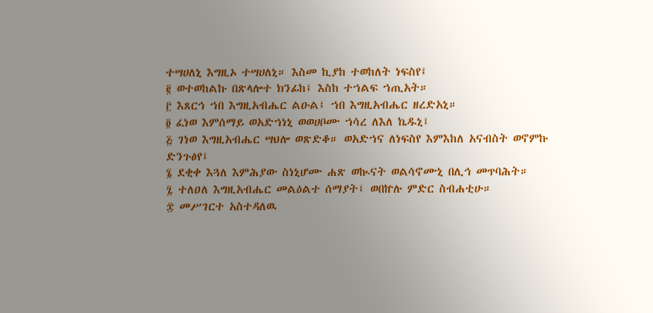ተሣሀለኒ እግዚኦ ተሣሀለኒ። እስመ ኪያከ ተወከለት ነፍስየ፤
፪ ወተወከልኩ በጽላሎተ ክንፊከ፤ እስከ ተኀልፍ ኀጢአት።
፫ እጸርኅ ኀበ እግዚአብሔር ልዑል፤ ኀበ እግዚአብሔር ዘረድአኒ።
፬ ፈነወ እምሰማይ ወአድኀነኒ ወወሀቦሙ ኀሳረ ለእለ ኬዱኒ፤
፭ ገነወ እግዚአብሔር ሣህሎ ወጽድቆ። ወአድኀና ለነፍስየ እምእከለ አናብስት ወኖምኩ ድንጉፅየ፤
፮ ደቂቀ እጓለ እምሕያው ስነኒሆሙ ሐጽ ወኲናት ወልሳኖሙኒ በሊኅ መጥባሕት።
፯ ተለዐለ እግዚአብሔር መልዕልተ ሰማያት፤ ወበኵሉ ምድር ስብሐቲሁ።
፰ መሥገርተ አስተዳለዉ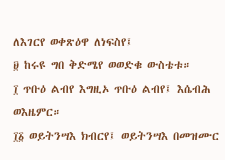ለእገርየ ወቀጽዕዋ ለነፍስየ፤
፱ ከሩዩ ግበ ቅድሜየ ወወድቁ ውስቴቱ።
፲ ጥቡዕ ልብየ እግዚኦ ጥቡዕ ልብየ፤ እሴብሕ ወእዜምር።
፲፩ ወይትንሣእ ክብርየ፤ ወይትንሣእ በመዝሙር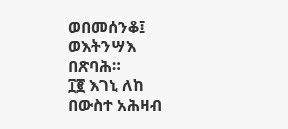ወበመሰንቆ፤ ወእትንሣእ በጽባሕ።
፲፪ እገኒ ለከ በውስተ አሕዛብ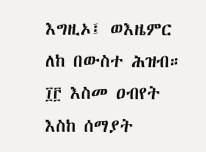እግዚኦ፤ ወእዜምር ለከ በውስተ ሕዝብ።
፲፫ እስመ ዐብየት እስከ ሰማያት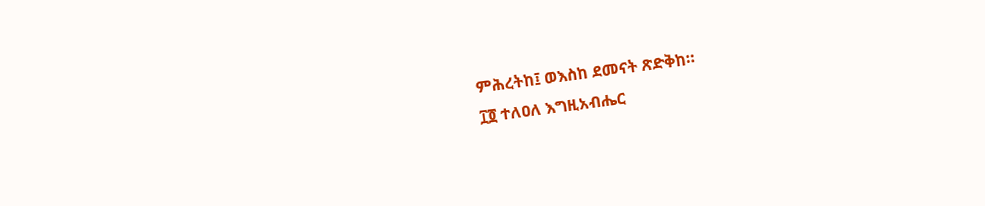ምሕረትከ፤ ወእስከ ደመናት ጽድቅከ።
፲፬ ተለዐለ እግዚአብሔር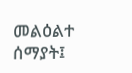መልዕልተ ሰማያት፤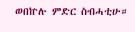ወበኵሉ ምድር ስብሓቲሁ።